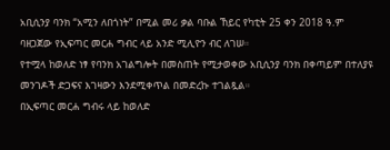አቢሲንያ ባንክ “አሚን ለበጎነት” በሚል መሪ ቃል ባቡል ኸይር የካቲት 25 ቀን 2018 ዓ.ም ባዘጋጀው የኢፍጣር መርሐ ግብር ላይ አንድ ሚሊዮን ብር ለገሠ።
የተሟላ ከወለድ ነፃ የባንክ አገልግሎት በመስጠት የሚታወቀው አቢሲንያ ባንክ በቀጣይም በተለያዩ መንገዶች ድጋፍና እገዛውን እንደሚቀጥል በመድረኩ ተገልጿል።
በኢፍጣር መርሐ ግብሩ ላይ ከወለድ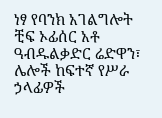ነፃ የባንክ አገልግሎት ቺፍ ኦፊሰር አቶ ዓብዱልቃድር ሬድዋን፣ ሌሎች ከፍተኛ የሥራ ኃላፊዎች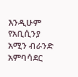እንዲሁም የአቢሲንያ አሚን ብራንድ አምባሳደር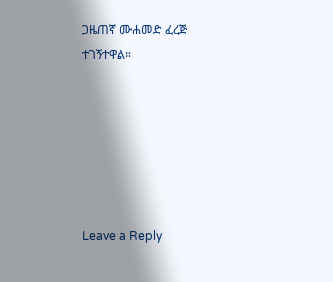ጋዜጠኛ ሙሐመድ ፈረጅ ተገኝተዋል።






Leave a Reply